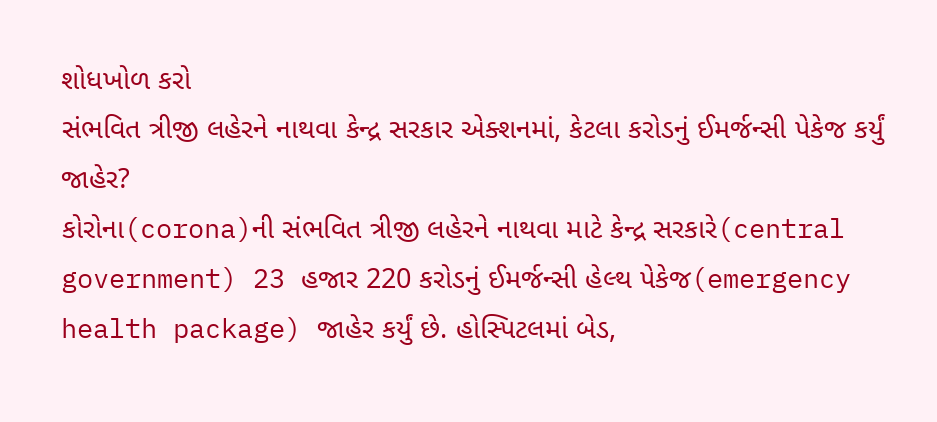શોધખોળ કરો
સંભવિત ત્રીજી લહેરને નાથવા કેન્દ્ર સરકાર એક્શનમાં, કેટલા કરોડનું ઈમર્જન્સી પેકેજ કર્યું જાહેર?
કોરોના(corona)ની સંભવિત ત્રીજી લહેરને નાથવા માટે કેન્દ્ર સરકારે(central government) 23 હજાર 220 કરોડનું ઈમર્જન્સી હેલ્થ પેકેજ(emergency health package) જાહેર કર્યું છે. હોસ્પિટલમાં બેડ,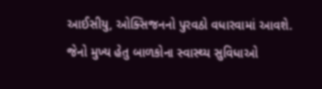આઈસીયુ, ઓક્સિજનનો પુરવઠો વધારવામાં આવશે. જેનો મુખ્ય હેતુ બાળકોના સ્વાસ્થ્ય સુવિધાઓ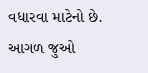વધારવા માટેનો છે.
આગળ જુઓ